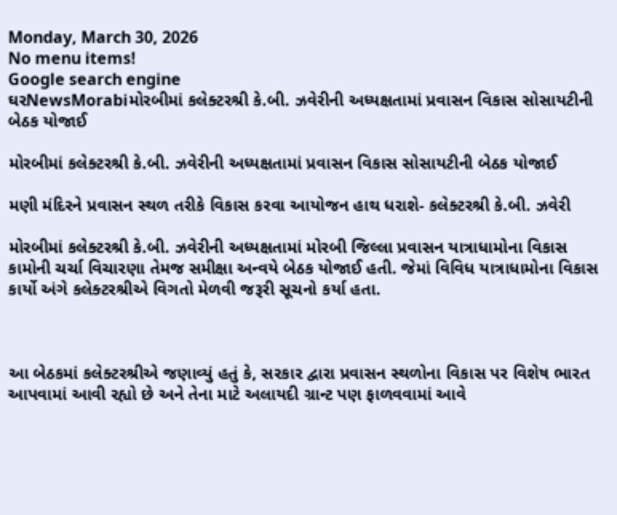Monday, March 30, 2026
No menu items!
Google search engine
ઘરNewsMorabiમોરબીમાં કલેક્ટરશ્રી કે.બી. ઝવેરીની અધ્યક્ષતામાં પ્રવાસન વિકાસ સોસાયટીની બેઠક યોજાઈ

મોરબીમાં કલેક્ટરશ્રી કે.બી. ઝવેરીની અધ્યક્ષતામાં પ્રવાસન વિકાસ સોસાયટીની બેઠક યોજાઈ

મણી મંદિરને પ્રવાસન સ્થળ તરીકે વિકાસ કરવા આયોજન હાથ ધરાશે- કલેક્ટરશ્રી કે.બી. ઝવેરી

મોરબીમાં કલેક્ટરશ્રી કે.બી. ઝવેરીની અધ્યક્ષતામાં મોરબી જિલ્લા પ્રવાસન યાત્રાધામોના વિકાસ કામોની ચર્ચા વિચારણા તેમજ સમીક્ષા અન્વયે બેઠક યોજાઈ હતી. જેમાં વિવિધ યાત્રાધામોના વિકાસ કાર્યો અંગે કલેક્ટરશ્રીએ વિગતો મેળવી જરૂરી સૂચનો કર્યા હતા.



આ બેઠકમાં કલેક્ટરશ્રીએ જણાવ્યું હતું કે, સરકાર દ્વારા પ્રવાસન સ્થળોના વિકાસ પર વિશેષ ભારત આપવામાં આવી રહ્યો છે અને તેના માટે અલાયદી ગ્રાન્ટ પણ ફાળવવામાં આવે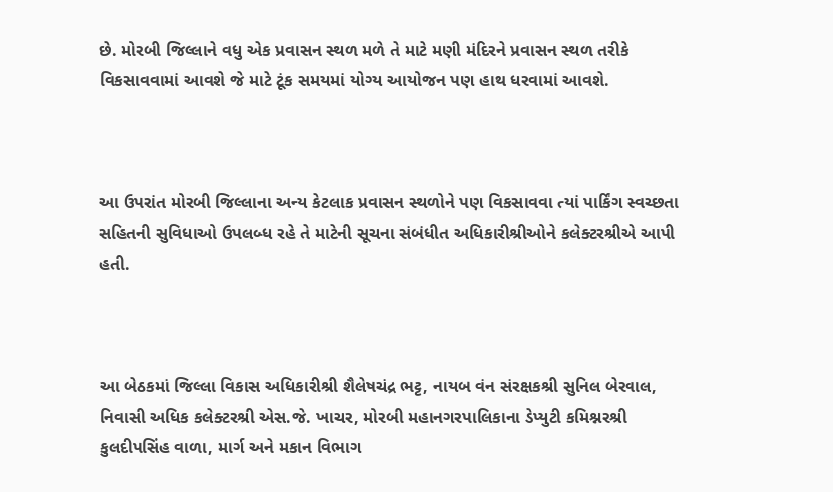છે. મોરબી જિલ્લાને વધુ એક પ્રવાસન સ્થળ મળે તે માટે મણી મંદિરને પ્રવાસન સ્થળ તરીકે વિકસાવવામાં આવશે જે માટે ટૂંક સમયમાં યોગ્ય આયોજન પણ હાથ ધરવામાં આવશે.



આ ઉપરાંત મોરબી જિલ્લાના અન્ય કેટલાક પ્રવાસન સ્થળોને પણ વિકસાવવા ત્યાં પાર્કિંગ સ્વચ્છતા સહિતની સુવિધાઓ ઉપલબ્ધ રહે તે માટેની સૂચના સંબંધીત અધિકારીશ્રીઓને કલેક્ટરશ્રીએ આપી હતી.



આ બેઠકમાં જિલ્લા વિકાસ અધિકારીશ્રી શૈલેષચંદ્ર ભટ્ટ, નાયબ વંન સંરક્ષકશ્રી સુનિલ બેરવાલ, નિવાસી અધિક કલેક્ટરશ્રી એસ.જે. ખાચર, મોરબી મહાનગરપાલિકાના ડેપ્યુટી કમિશ્નરશ્રી કુલદીપસિંહ વાળા, માર્ગ અને મકાન વિભાગ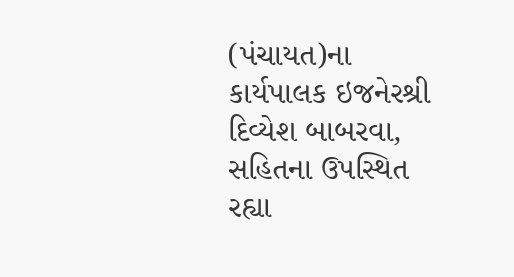(પંચાયત)ના કાર્યપાલક ઇજનેરશ્રી દિવ્યેશ બાબરવા, સહિતના ઉપસ્થિત રહ્યા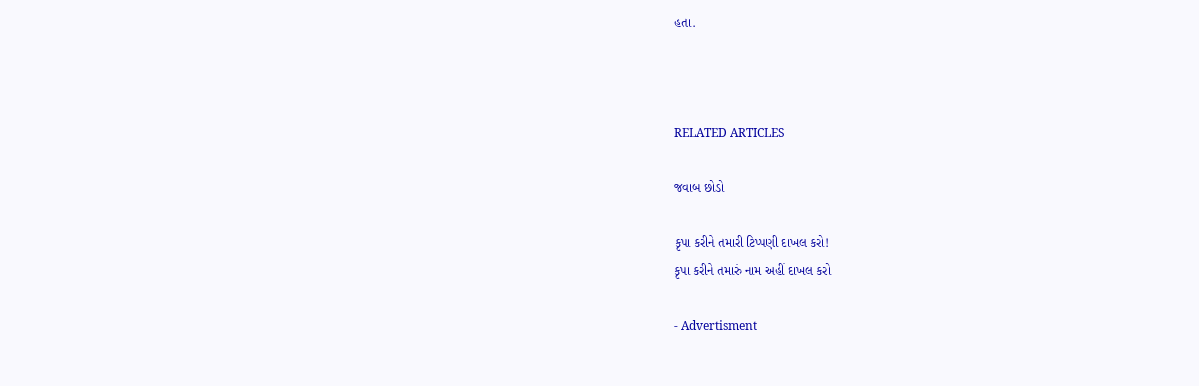હતા.



RELATED ARTICLES

જવાબ છોડો

કૃપા કરીને તમારી ટિપ્પણી દાખલ કરો!
કૃપા કરીને તમારું નામ અહીં દાખલ કરો

- Advertisment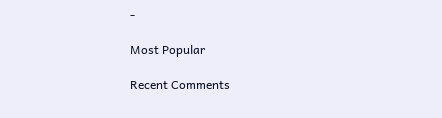-

Most Popular

Recent Comments